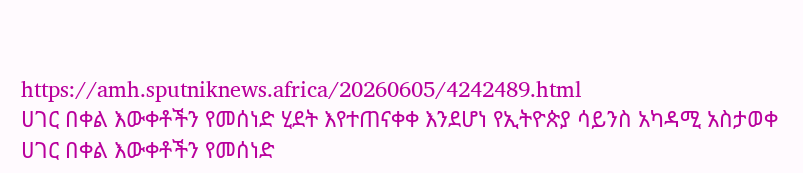https://amh.sputniknews.africa/20260605/4242489.html
ሀገር በቀል እውቀቶችን የመሰነድ ሂደት እየተጠናቀቀ እንደሆነ የኢትዮጵያ ሳይንስ አካዳሚ አስታወቀ
ሀገር በቀል እውቀቶችን የመሰነድ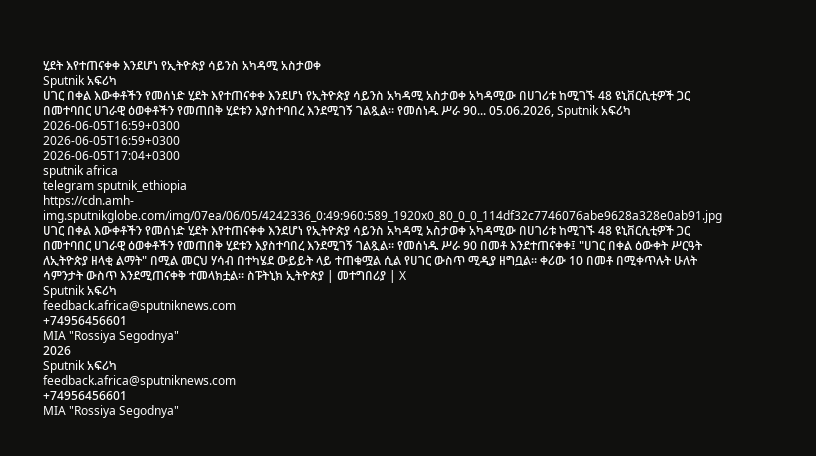ሂደት እየተጠናቀቀ እንደሆነ የኢትዮጵያ ሳይንስ አካዳሚ አስታወቀ
Sputnik አፍሪካ
ሀገር በቀል እውቀቶችን የመሰነድ ሂደት እየተጠናቀቀ እንደሆነ የኢትዮጵያ ሳይንስ አካዳሚ አስታወቀ አካዳሚው በሀገሪቱ ከሚገኙ 48 ዩኒቨርሲቲዎች ጋር በመተባበር ሀገራዊ ዕወቀቶችን የመጠበቅ ሂደቱን እያስተባበረ እንደሚገኝ ገልጿል፡፡ የመሰነዱ ሥራ 90... 05.06.2026, Sputnik አፍሪካ
2026-06-05T16:59+0300
2026-06-05T16:59+0300
2026-06-05T17:04+0300
sputnik africa
telegram sputnik_ethiopia
https://cdn.amh-img.sputnikglobe.com/img/07ea/06/05/4242336_0:49:960:589_1920x0_80_0_0_114df32c7746076abe9628a328e0ab91.jpg
ሀገር በቀል እውቀቶችን የመሰነድ ሂደት እየተጠናቀቀ እንደሆነ የኢትዮጵያ ሳይንስ አካዳሚ አስታወቀ አካዳሚው በሀገሪቱ ከሚገኙ 48 ዩኒቨርሲቲዎች ጋር በመተባበር ሀገራዊ ዕወቀቶችን የመጠበቅ ሂደቱን እያስተባበረ እንደሚገኝ ገልጿል፡፡ የመሰነዱ ሥራ 90 በመቶ እንደተጠናቀቀ፤ "ሀገር በቀል ዕውቀት ሥርዓት ለኢትዮጵያ ዘላቂ ልማት" በሚል መርህ ሃሳብ በተካሄደ ውይይት ላይ ተጠቁሟል ሲል የሀገር ውስጥ ሚዲያ ዘግቧል፡፡ ቀሪው 10 በመቶ በሚቀጥሉት ሁለት ሳምንታት ውስጥ እንደሚጠናቀቅ ተመላክቷል። ስፑትኒክ ኢትዮጵያ | መተግበሪያ | X
Sputnik አፍሪካ
feedback.africa@sputniknews.com
+74956456601
MIA "Rossiya Segodnya"
2026
Sputnik አፍሪካ
feedback.africa@sputniknews.com
+74956456601
MIA "Rossiya Segodnya"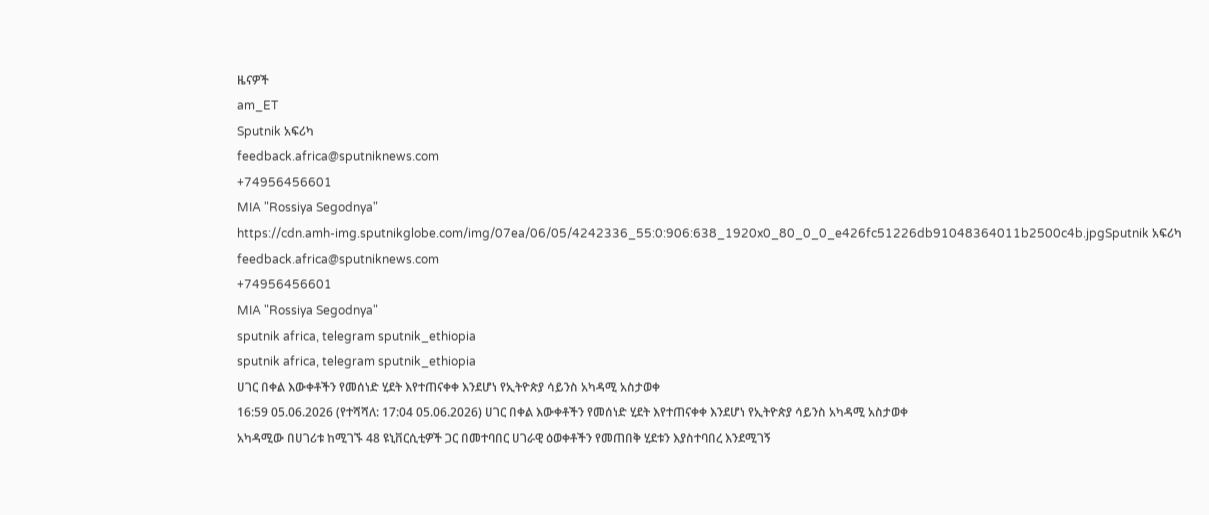ዜናዎች
am_ET
Sputnik አፍሪካ
feedback.africa@sputniknews.com
+74956456601
MIA "Rossiya Segodnya"
https://cdn.amh-img.sputnikglobe.com/img/07ea/06/05/4242336_55:0:906:638_1920x0_80_0_0_e426fc51226db91048364011b2500c4b.jpgSputnik አፍሪካ
feedback.africa@sputniknews.com
+74956456601
MIA "Rossiya Segodnya"
sputnik africa, telegram sputnik_ethiopia
sputnik africa, telegram sputnik_ethiopia
ሀገር በቀል እውቀቶችን የመሰነድ ሂደት እየተጠናቀቀ እንደሆነ የኢትዮጵያ ሳይንስ አካዳሚ አስታወቀ
16:59 05.06.2026 (የተሻሻለ: 17:04 05.06.2026) ሀገር በቀል እውቀቶችን የመሰነድ ሂደት እየተጠናቀቀ እንደሆነ የኢትዮጵያ ሳይንስ አካዳሚ አስታወቀ
አካዳሚው በሀገሪቱ ከሚገኙ 48 ዩኒቨርሲቲዎች ጋር በመተባበር ሀገራዊ ዕወቀቶችን የመጠበቅ ሂደቱን እያስተባበረ እንደሚገኝ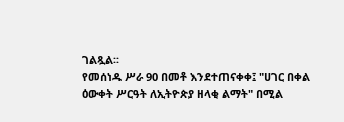ገልጿል፡፡
የመሰነዱ ሥራ 90 በመቶ እንደተጠናቀቀ፤ "ሀገር በቀል ዕውቀት ሥርዓት ለኢትዮጵያ ዘላቂ ልማት" በሚል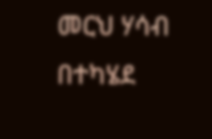መርህ ሃሳብ በተካሄደ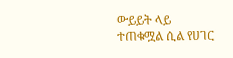ውይይት ላይ ተጠቁሟል ሲል የሀገር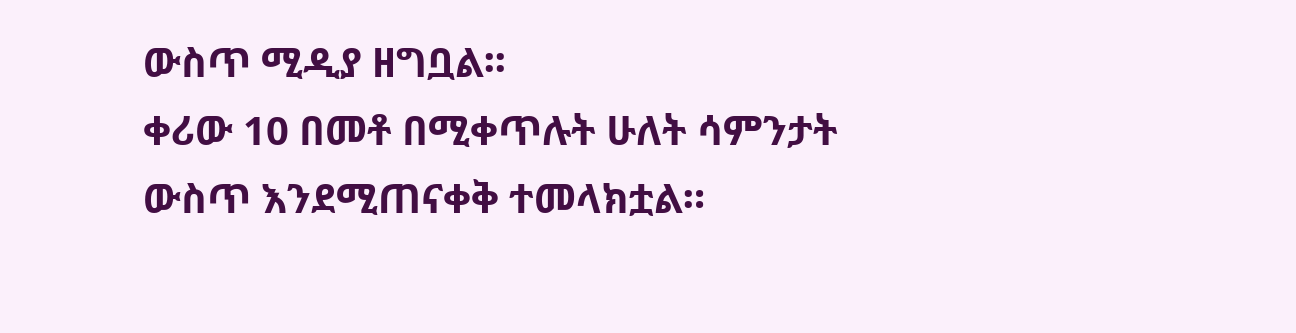ውስጥ ሚዲያ ዘግቧል፡፡
ቀሪው 10 በመቶ በሚቀጥሉት ሁለት ሳምንታት ውስጥ እንደሚጠናቀቅ ተመላክቷል።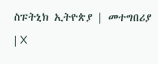ስፑትኒክ ኢትዮጵያ | መተግበሪያ | X